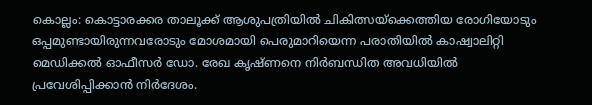കൊല്ലം: കൊട്ടാരക്കര താലൂക്ക് ആശുപത്രിയിൽ ചികിത്സയ്ക്കെത്തിയ രോഗിയോടും ഒപ്പമുണ്ടായിരുന്നവരോടും മോശമായി പെരുമാറിയെന്ന പരാതിയിൽ കാഷ്വാലിറ്റി മെഡിക്കൽ ഓഫീസർ ഡോ. രേഖ കൃഷ്ണനെ നിർബന്ധിത അവധിയിൽ പ്രവേശിപ്പിക്കാൻ നിർദേശം.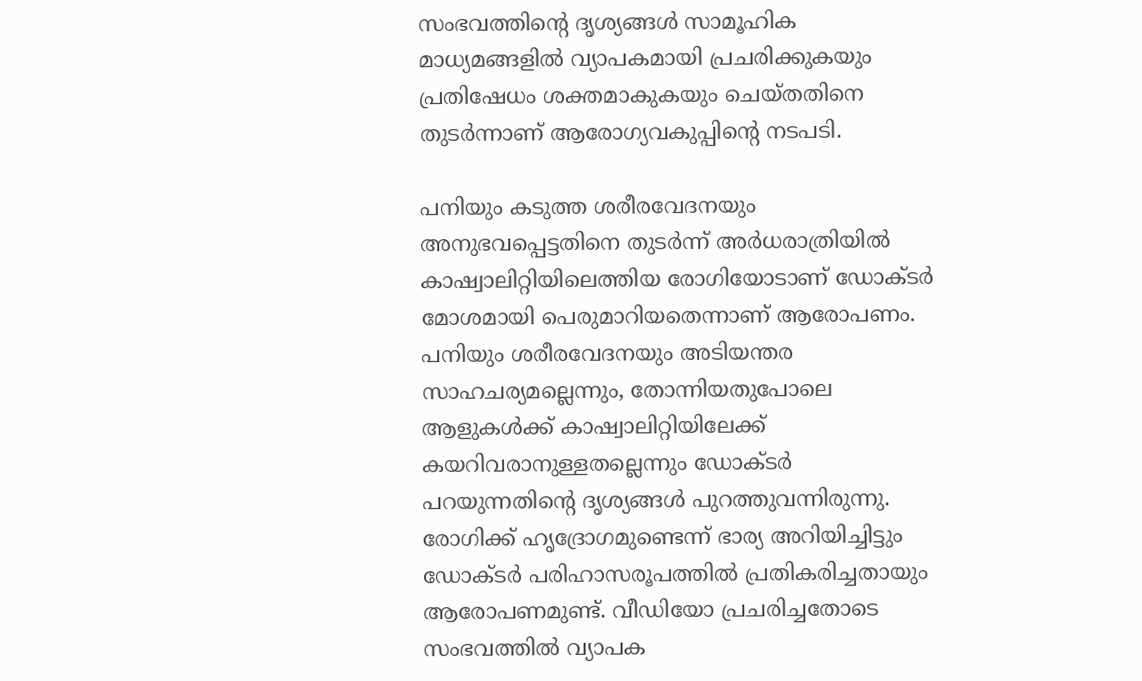സംഭവത്തിന്റെ ദൃശ്യങ്ങൾ സാമൂഹിക മാധ്യമങ്ങളിൽ വ്യാപകമായി പ്രചരിക്കുകയും പ്രതിഷേധം ശക്തമാകുകയും ചെയ്തതിനെ തുടർന്നാണ് ആരോഗ്യവകുപ്പിന്റെ നടപടി.

പനിയും കടുത്ത ശരീരവേദനയും അനുഭവപ്പെട്ടതിനെ തുടർന്ന് അർധരാത്രിയിൽ കാഷ്വാലിറ്റിയിലെത്തിയ രോഗിയോടാണ് ഡോക്ടർ മോശമായി പെരുമാറിയതെന്നാണ് ആരോപണം. പനിയും ശരീരവേദനയും അടിയന്തര സാഹചര്യമല്ലെന്നും, തോന്നിയതുപോലെ ആളുകൾക്ക് കാഷ്വാലിറ്റിയിലേക്ക് കയറിവരാനുള്ളതല്ലെന്നും ഡോക്ടർ പറയുന്നതിന്റെ ദൃശ്യങ്ങൾ പുറത്തുവന്നിരുന്നു.
രോഗിക്ക് ഹൃദ്രോഗമുണ്ടെന്ന് ഭാര്യ അറിയിച്ചിട്ടും ഡോക്ടർ പരിഹാസരൂപത്തിൽ പ്രതികരിച്ചതായും ആരോപണമുണ്ട്. വീഡിയോ പ്രചരിച്ചതോടെ സംഭവത്തിൽ വ്യാപക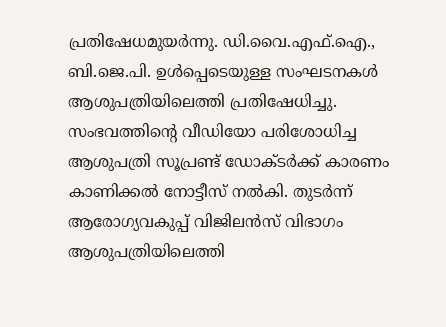പ്രതിഷേധമുയർന്നു. ഡി.വൈ.എഫ്.ഐ., ബി.ജെ.പി. ഉൾപ്പെടെയുള്ള സംഘടനകൾ ആശുപത്രിയിലെത്തി പ്രതിഷേധിച്ചു.
സംഭവത്തിന്റെ വീഡിയോ പരിശോധിച്ച ആശുപത്രി സൂപ്രണ്ട് ഡോക്ടർക്ക് കാരണം കാണിക്കൽ നോട്ടീസ് നൽകി. തുടർന്ന് ആരോഗ്യവകുപ്പ് വിജിലൻസ് വിഭാഗം ആശുപത്രിയിലെത്തി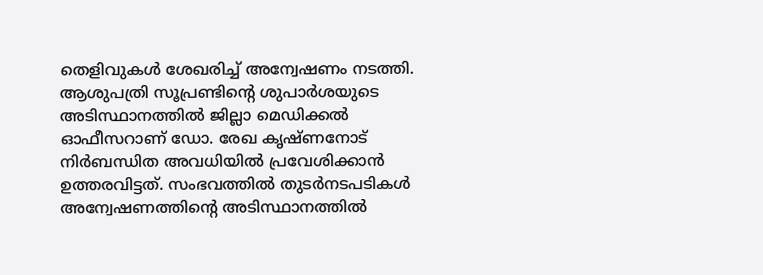തെളിവുകൾ ശേഖരിച്ച് അന്വേഷണം നടത്തി.
ആശുപത്രി സൂപ്രണ്ടിന്റെ ശുപാർശയുടെ അടിസ്ഥാനത്തിൽ ജില്ലാ മെഡിക്കൽ ഓഫീസറാണ് ഡോ. രേഖ കൃഷ്ണനോട് നിർബന്ധിത അവധിയിൽ പ്രവേശിക്കാൻ ഉത്തരവിട്ടത്. സംഭവത്തിൽ തുടർനടപടികൾ അന്വേഷണത്തിന്റെ അടിസ്ഥാനത്തിൽ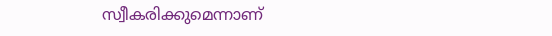സ്വീകരിക്കുമെന്നാണ്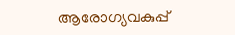ആരോഗ്യവകുപ്പ്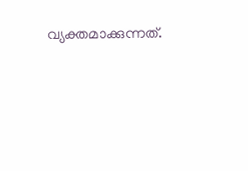വ്യക്തമാക്കുന്നത്.